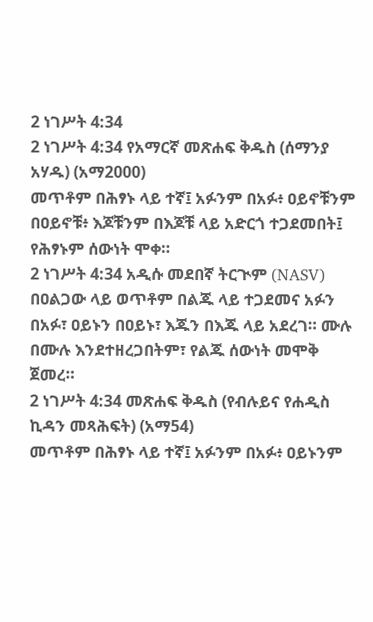2 ነገሥት 4:34
2 ነገሥት 4:34 የአማርኛ መጽሐፍ ቅዱስ (ሰማንያ አሃዱ) (አማ2000)
መጥቶም በሕፃኑ ላይ ተኛ፤ አፉንም በአፉ፥ ዐይኖቹንም በዐይኖቹ፥ እጆቹንም በእጆቹ ላይ አድርጎ ተጋደመበት፤ የሕፃኑም ሰውነት ሞቀ።
2 ነገሥት 4:34 አዲሱ መደበኛ ትርጒም (NASV)
በዐልጋው ላይ ወጥቶም በልጁ ላይ ተጋደመና አፉን በአፉ፣ ዐይኑን በዐይኑ፣ እጁን በእጁ ላይ አደረገ። ሙሉ በሙሉ እንደተዘረጋበትም፣ የልጁ ሰውነት መሞቅ ጀመረ።
2 ነገሥት 4:34 መጽሐፍ ቅዱስ (የብሉይና የሐዲስ ኪዳን መጻሕፍት) (አማ54)
መጥቶም በሕፃኑ ላይ ተኛ፤ አፉንም በአፉ፥ ዐይኑንም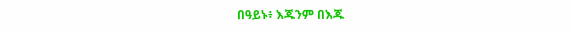በዓይኑ፥ እጁንም በእጁ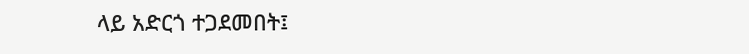ላይ አድርጎ ተጋደመበት፤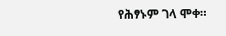የሕፃኑም ገላ ሞቀ።